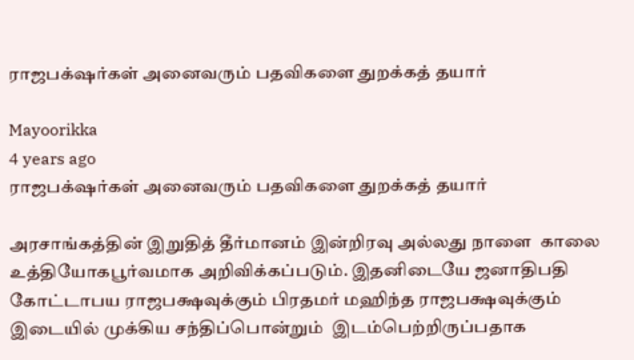ராஜபக்‌ஷர்கள் அனைவரும் பதவிகளை துறக்கத் தயார்

Mayoorikka
4 years ago
ராஜபக்‌ஷர்கள் அனைவரும் பதவிகளை துறக்கத் தயார்

அரசாங்கத்தின் இறுதித் தீர்மானம் இன்றிரவு அல்லது நாளை  காலை உத்தியோகபூர்வமாக அறிவிக்கப்படும். இதனிடையே ஜனாதிபதி கோட்டாபய ராஜபக்ஷவுக்கும் பிரதமர் மஹிந்த ராஜபக்ஷவுக்கும் இடையில் முக்கிய சந்திப்பொன்றும்  இடம்பெற்றிருப்பதாக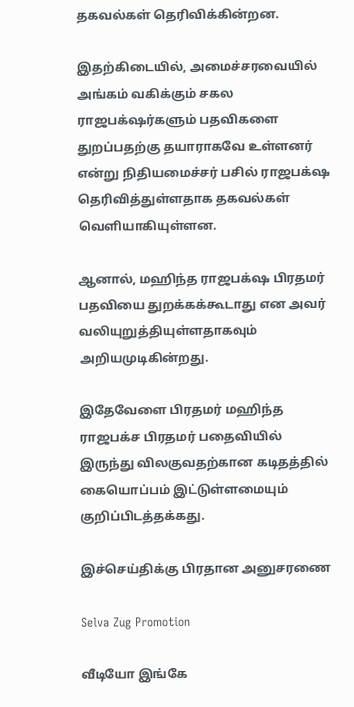தகவல்கள் தெரிவிக்கின்றன.

இதற்கிடையில், அமைச்சரவையில் அங்கம் வகிக்கும் சகல ராஜபக்‌ஷர்களும் பதவிகளை துறப்பதற்கு தயாராகவே உள்ளனர் என்று நிதியமைச்சர் பசில் ராஜபக்‌ஷ தெரிவித்துள்ளதாக தகவல்கள் வெளியாகியுள்ளன.

ஆனால், மஹிந்த ராஜபக்‌ஷ பிரதமர் பதவியை துறக்கக்கூடாது என அவர் வலியுறுத்தியுள்ளதாகவும் அறியமுடிகின்றது.

இதேவேளை பிரதமர் மஹிந்த ராஜபக்ச பிரதமர் பதைவியில் இருந்து விலகுவதற்கான கடிதத்தில் கையொப்பம் இட்டுள்ளமையும் குறிப்பிடத்தக்கது.

இச்செய்திக்கு பிரதான அனுசரணை

Selva Zug Promotion

வீடியோ இங்கே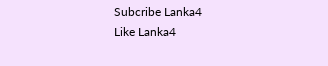Subcribe Lanka4
Like Lanka4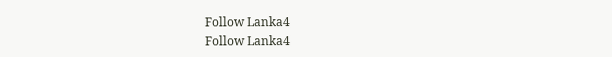Follow Lanka4
Follow Lanka4